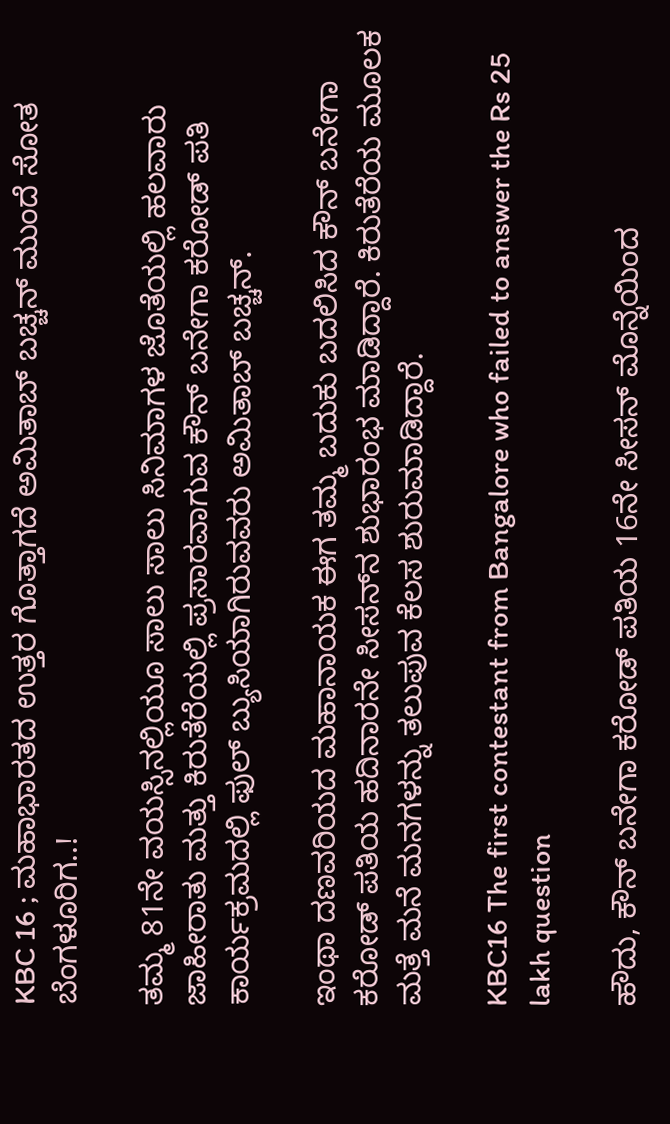KBC 16 ; ಮಹಾಭಾರತದ ಉತ್ತರ ಗೊತ್ತಾಗದೆ ಅಮಿತಾಬ್ ಬಚ್ಚನ್ ಮುಂದೆ ಸೋತ ಬೆಂಗಳೂರಿಗ..!

ತಮ್ಮ 81ನೇ ವಯಸ್ಸಿನಲ್ಲಿಯೂ ಸಾಲು ಸಾಲು ಸಿನಿಮಾಗಳ ಜೊತೆಯಲ್ಲಿ ಹಲವಾರು ಜಾಹೀರಾತು ಮತ್ತು ಕಿರುತೆರೆಯಲ್ಲಿ ಪ್ರಸಾರವಾಗುವ ಕೌನ್ ಬನೇಗಾ ಕರೋಡ್ ಪತಿ ಕಾರ್ಯಕ್ರಮದಲ್ಲಿ ಫುಲ್ ಬ್ಯುಸಿಯಾಗಿರುವವರು ಅಮಿತಾಬ್ ಬಚ್ಚನ್.

ಇಂಥಾ ದಣವರಿಯದ ಮಹಾನಾಯಕ ಈಗ ತಮ್ಮ ಬದುಕು ಬದಲಿಸಿದ ಕೌನ್ ಬನೇಗಾ ಕರೋಡ್ ಪತಿಯ ಹದಿನಾರನೇ ಸೀಸನ್‌ನ ಶುಭಾರಂಭ ಮಾಡಿದ್ದಾರೆ. ಕಿರುತೆರೆಯ ಮೂಲಕ ಮತ್ತೆ ಮನೆ ಮನಗಳನ್ನು ತಲುಪುವ ಕೆಲಸ ಶುರುಮಾಡಿದ್ದಾರೆ.

KBC16 The first contestant from Bangalore who failed to answer the Rs 25 lakh question

ಹೌದು, ಕೌನ್ ಬನೇಗಾ ಕರೋಡ್ ಪತಿಯ 16ನೇ ಸೀಸನ್ ಮೊನ್ನೆಯಿಂದ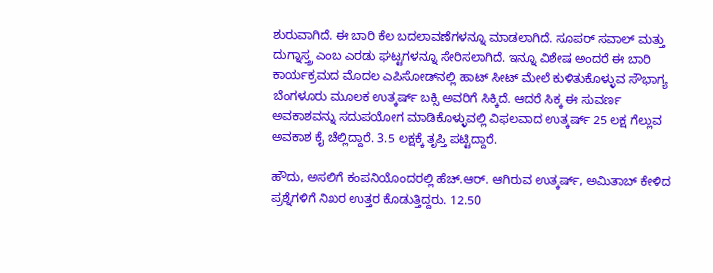ಶುರುವಾಗಿದೆ. ಈ ಬಾರಿ ಕೆಲ ಬದಲಾವಣೆಗಳನ್ನೂ ಮಾಡಲಾಗಿದೆ. ಸೂಪರ್ ಸವಾಲ್ ಮತ್ತು ದುಗ್ನಾಸ್ತ್ರ ಎಂಬ ಎರಡು ಘಟ್ಟಗಳನ್ನೂ ಸೇರಿಸಲಾಗಿದೆ. ಇನ್ನೂ ವಿಶೇಷ ಅಂದರೆ ಈ ಬಾರಿ ಕಾರ್ಯಕ್ರಮದ ಮೊದಲ ಎಪಿಸೋಡ್‌ನಲ್ಲಿ ಹಾಟ್ ಸೀಟ್ ಮೇಲೆ ಕುಳಿತುಕೊಳ್ಳುವ ಸೌಭಾಗ್ಯ ಬೆಂಗಳೂರು ಮೂಲಕ ಉತ್ಕರ್ಷ್ ಬಕ್ಸಿ ಅವರಿಗೆ ಸಿಕ್ಕಿದೆ. ಆದರೆ ಸಿಕ್ಕ ಈ ಸುವರ್ಣ ಅವಕಾಶವನ್ನು ಸದುಪಯೋಗ ಮಾಡಿಕೊಳ್ಳುವಲ್ಲಿ ವಿಫಲವಾದ ಉತ್ಕರ್ಷ್ 25 ಲಕ್ಷ ಗೆಲ್ಲುವ ಅವಕಾಶ ಕೈ ಚೆಲ್ಲಿದ್ದಾರೆ. 3.5 ಲಕ್ಷಕ್ಕೆ ತೃಪ್ತಿ ಪಟ್ಟಿದ್ದಾರೆ.

ಹೌದು, ಅಸಲಿಗೆ ಕಂಪನಿಯೊಂದರಲ್ಲಿ ಹೆಚ್.ಆರ್. ಆಗಿರುವ ಉತ್ಕರ್ಷ್, ಅಮಿತಾಬ್ ಕೇಳಿದ ಪ್ರಶ್ನೆಗಳಿಗೆ ನಿಖರ ಉತ್ತರ ಕೊಡುತ್ತಿದ್ದರು. 12.50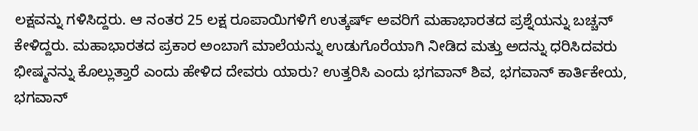ಲಕ್ಷವನ್ನು ಗಳಿಸಿದ್ದರು. ಆ ನಂತರ 25 ಲಕ್ಷ ರೂಪಾಯಿಗಳಿಗೆ ಉತ್ಕರ್ಷ್ ಅವರಿಗೆ ಮಹಾಭಾರತದ ಪ್ರಶ್ನೆಯನ್ನು ಬಚ್ಚನ್ ಕೇಳಿದ್ದರು. ಮಹಾಭಾರತದ ಪ್ರಕಾರ ಅಂಬಾಗೆ ಮಾಲೆಯನ್ನು ಉಡುಗೊರೆಯಾಗಿ ನೀಡಿದ ಮತ್ತು ಅದನ್ನು ಧರಿಸಿದವರು ಭೀಷ್ಮನನ್ನು ಕೊಲ್ಲುತ್ತಾರೆ ಎಂದು ಹೇಳಿದ ದೇವರು ಯಾರು? ಉತ್ತರಿಸಿ ಎಂದು ಭಗವಾನ್ ಶಿವ, ಭಗವಾನ್ ಕಾರ್ತಿಕೇಯ, ಭಗವಾನ್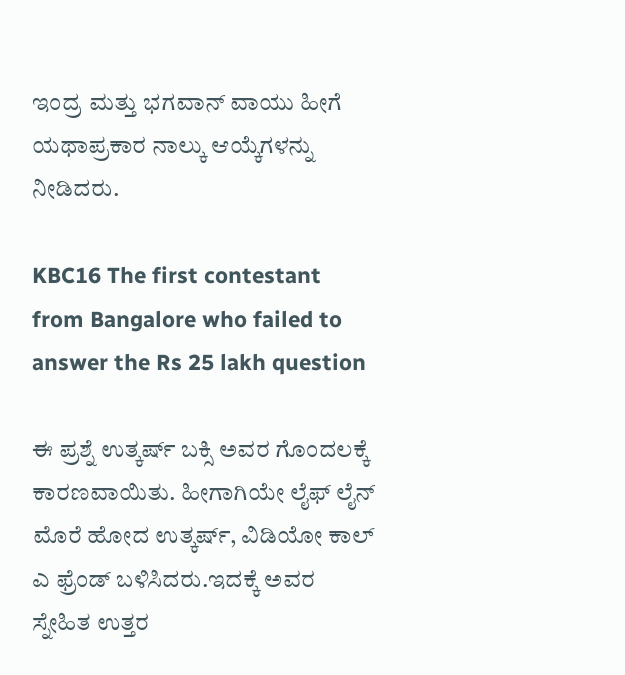ಇಂದ್ರ ಮತ್ತು ಭಗವಾನ್ ವಾಯು ಹೀಗೆ ಯಥಾಪ್ರಕಾರ ನಾಲ್ಕು ಆಯ್ಕೆಗಳನ್ನು ನೀಡಿದರು.

KBC16 The first contestant from Bangalore who failed to answer the Rs 25 lakh question

ಈ ಪ್ರಶ್ನೆ ಉತ್ಕರ್ಷ್ ಬಕ್ಸಿ ಅವರ ಗೊಂದಲಕ್ಕೆ ಕಾರಣವಾಯಿತು. ಹೀಗಾಗಿಯೇ ಲೈಫ್ ಲೈನ್ ಮೊರೆ ಹೋದ ಉತ್ಕರ್ಷ್, ವಿಡಿಯೋ ಕಾಲ್ ಎ ಫ್ರೆಂಡ್ ಬಳಿಸಿದರು.ಇದಕ್ಕೆ ಅವರ ಸ್ನೇಹಿತ ಉತ್ತರ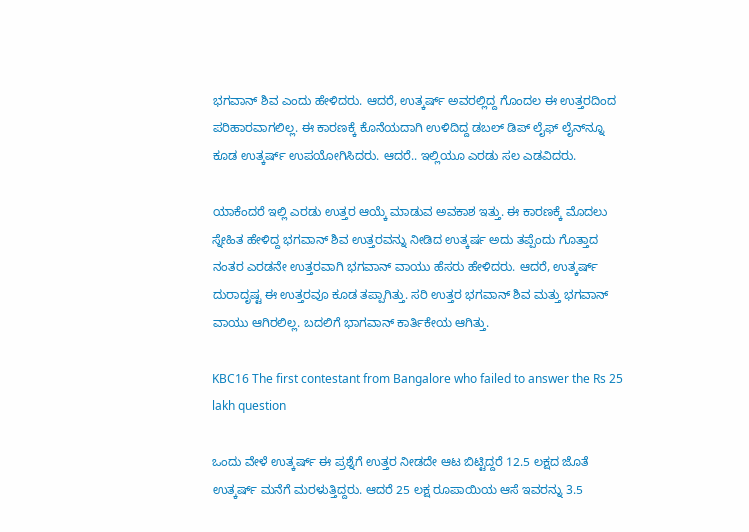ಭಗವಾನ್ ಶಿವ ಎಂದು ಹೇಳಿದರು. ಆದರೆ, ಉತ್ಕರ್ಷ್ ಅವರಲ್ಲಿದ್ದ ಗೊಂದಲ ಈ ಉತ್ತರದಿಂದ ಪರಿಹಾರವಾಗಲಿಲ್ಲ. ಈ ಕಾರಣಕ್ಕೆ ಕೊನೆಯದಾಗಿ ಉಳಿದಿದ್ದ ಡಬಲ್ ಡಿಪ್ ಲೈಫ್‌ ಲೈನ್‌ನ್ನೂ ಕೂಡ ಉತ್ಕರ್ಷ್ ಉಪಯೋಗಿಸಿದರು. ಆದರೆ.. ಇಲ್ಲಿಯೂ ಎರಡು ಸಲ ಎಡವಿದರು.

ಯಾಕೆಂದರೆ ಇಲ್ಲಿ ಎರಡು ಉತ್ತರ ಆಯ್ಕೆ ಮಾಡುವ ಅವಕಾಶ ಇತ್ತು. ಈ ಕಾರಣಕ್ಕೆ ಮೊದಲು ಸ್ನೇಹಿತ ಹೇಳಿದ್ದ ಭಗವಾನ್ ಶಿವ ಉತ್ತರವನ್ನು ನೀಡಿದ ಉತ್ಕರ್ಷ ಅದು ತಪ್ಪೆಂದು ಗೊತ್ತಾದ ನಂತರ ಎರಡನೇ ಉತ್ತರವಾಗಿ ಭಗವಾನ್ ವಾಯು ಹೆಸರು ಹೇಳಿದರು. ಆದರೆ, ಉತ್ಕರ್ಷ್ ದುರಾದೃಷ್ಟ ಈ ಉತ್ತರವೂ ಕೂಡ ತಪ್ಪಾಗಿತ್ತು. ಸರಿ ಉತ್ತರ ಭಗವಾನ್ ಶಿವ ಮತ್ತು ಭಗವಾನ್ ವಾಯು ಆಗಿರಲಿಲ್ಲ. ಬದಲಿಗೆ ಭಾಗವಾನ್ ಕಾರ್ತಿಕೇಯ ಆಗಿತ್ತು.

KBC16 The first contestant from Bangalore who failed to answer the Rs 25 lakh question

ಒಂದು ವೇಳೆ ಉತ್ಕರ್ಷ್ ಈ ಪ್ರಶ್ನೆಗೆ ಉತ್ತರ ನೀಡದೇ ಆಟ ಬಿಟ್ಟಿದ್ದರೆ 12.5 ಲಕ್ಷದ ಜೊತೆ ಉತ್ಕರ್ಷ್ ಮನೆಗೆ ಮರಳುತ್ತಿದ್ದರು. ಆದರೆ 25 ಲಕ್ಷ ರೂಪಾಯಿಯ ಆಸೆ ಇವರನ್ನು 3.5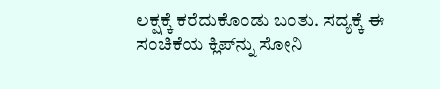ಲಕ್ಷಕ್ಕೆ ಕರೆದುಕೊಂಡು ಬಂತು. ಸದ್ಯಕ್ಕೆ ಈ ಸಂಚಿಕೆಯ ಕ್ಲಿಪ್‌ನ್ನು ಸೋನಿ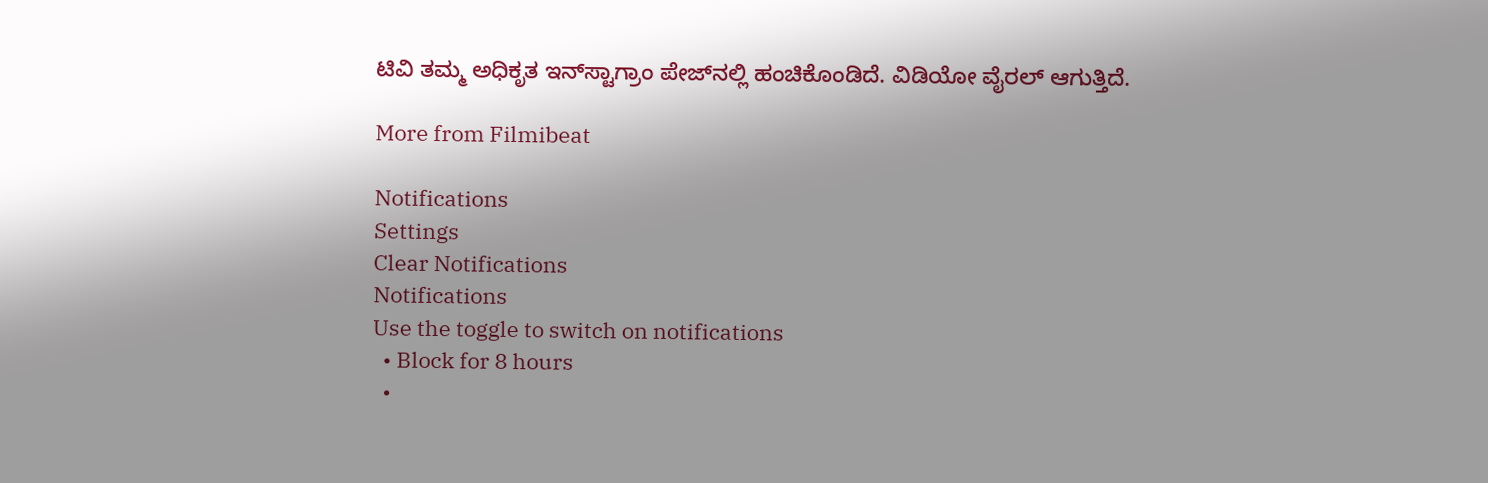ಟಿವಿ ತಮ್ಮ ಅಧಿಕೃತ ಇನ್‌ಸ್ಟಾಗ್ರಾಂ ಪೇಜ್‌ನಲ್ಲಿ ಹಂಚಿಕೊಂಡಿದೆ. ವಿಡಿಯೋ ವೈರಲ್ ಆಗುತ್ತಿದೆ.

More from Filmibeat

Notifications
Settings
Clear Notifications
Notifications
Use the toggle to switch on notifications
  • Block for 8 hours
  •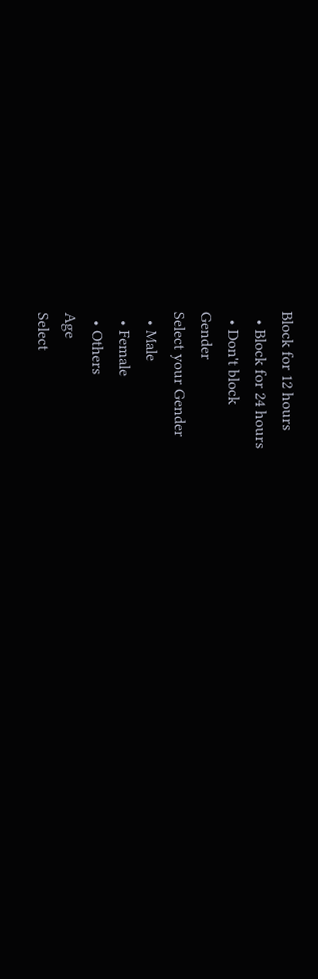Block for 12 hours
  • Block for 24 hours
  • Don't block
Gender
Select your Gender
  • Male
  • Female
  • Others
Age
Select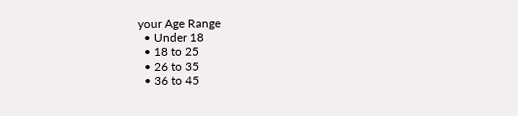your Age Range
  • Under 18
  • 18 to 25
  • 26 to 35
  • 36 to 45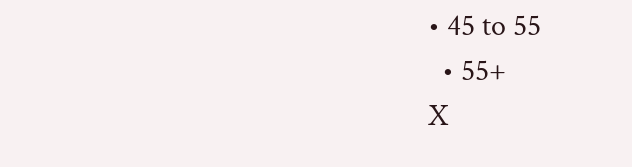• 45 to 55
  • 55+
X